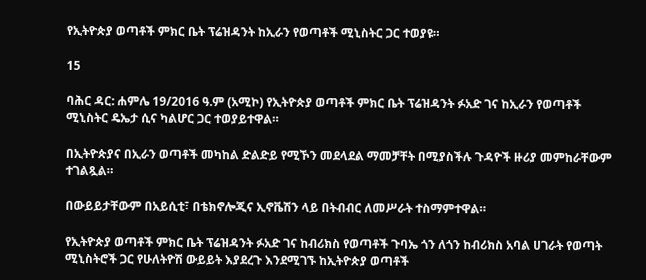የኢትዮጵያ ወጣቶች ምክር ቤት ፕሬዝዳንት ከኢራን የወጣቶች ሚኒስትር ጋር ተወያዩ።

15

ባሕር ዳር: ሐምሌ 19/2016 ዓ.ም (አሚኮ) የኢትዮጵያ ወጣቶች ምክር ቤት ፕሬዝዳንት ፉአድ ገና ከኢራን የወጣቶች ሚኒስትር ዴኤታ ሲና ካልሆር ጋር ተወያይተዋል።

በኢትዮጵያና በኢራን ወጣቶች መካከል ድልድይ የሚኾን መደላደል ማመቻቸት በሚያስችሉ ጉዳዮች ዙሪያ መምከራቸውም ተገልጿል።

በውይይታቸውም በአይሲቲ፣ በቴክኖሎጂና ኢኖቬሽን ላይ በትብብር ለመሥራት ተስማምተዋል።

የኢትዮጵያ ወጣቶች ምክር ቤት ፕሬዝዳንት ፉአድ ገና ከብሪክስ የወጣቶች ጉባኤ ጎን ለጎን ከብሪክስ አባል ሀገራት የወጣት ሚኒስትሮች ጋር የሁለትዮሽ ውይይት እያደረጉ እንደሚገኙ ከኢትዮጵያ ወጣቶች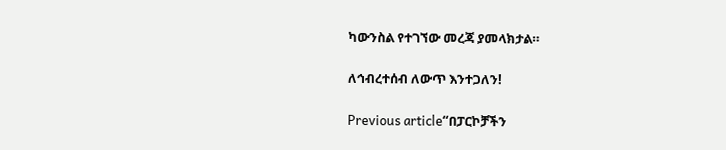ካውንስል የተገኘው መረጃ ያመላክታል።

ለኅብረተሰብ ለውጥ እንተጋለን!

Previous article“በፓርኮቻችን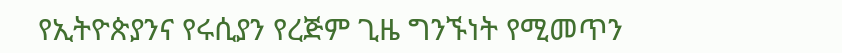የኢትዮጵያንና የሩሲያን የረጅም ጊዜ ግንኙነት የሚመጥን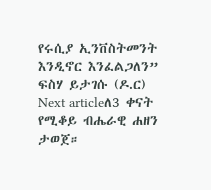የሩሲያ ኢንቨስትመንት እንዲኖር እንፈልጋለን” ፍስሃ ይታገሱ (ዶ.ር)
Next articleለ3 ቀናት የሚቆይ ብሔራዊ ሐዘን ታወጀ።